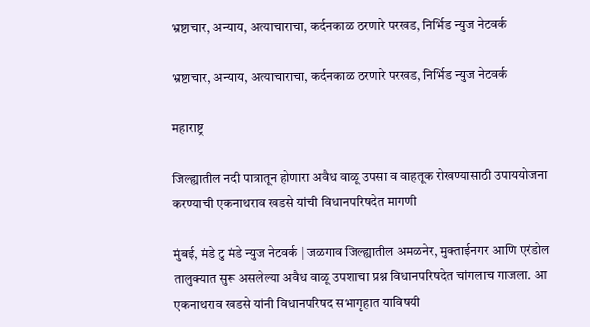भ्रष्टाचार, अन्याय, अत्याचाराचा, कर्दनकाळ ठरणारे परखड, निर्भिड न्युज नेटवर्क

भ्रष्टाचार, अन्याय, अत्याचाराचा, कर्दनकाळ ठरणारे परखड, निर्भिड न्युज नेटवर्क

महाराष्ट्र

जिल्ह्यातील नदी पात्रातून होणारा अवैध वाळू उपसा व वाहतूक रोखण्यासाठी उपाययोजना करण्याची एकनाथराव खडसे यांची विधानपरिषदेत मागणी

मुंबई, मंडे टु मंडे न्युज नेटवर्क | जळगाव जिल्ह्यातील अमळनेर, मुक्ताईनगर आणि एरंडोल तालुक्यात सुरू असलेल्या अवैध वाळू उपशाचा प्रश्न विधानपरिषदेत चांगलाच गाजला. आ एकनाथराव खडसे यांनी विधानपरिषद सभागृहात याविषयी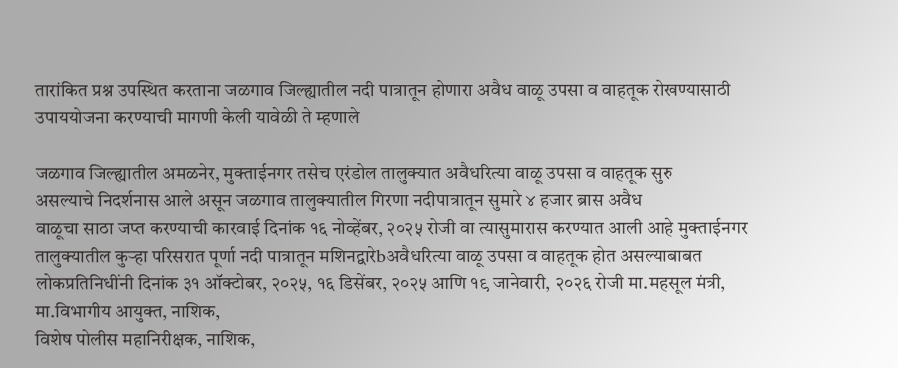तारांकित प्रश्न उपस्थित करताना जळगाव जिल्ह्यातील नदी पात्रातून होणारा अवैध वाळू उपसा व वाहतूक रोखण्यासाठी उपाययोजना करण्याची मागणी केली यावेळी ते म्हणाले

जळगाव जिल्ह्यातील अमळनेर, मुक्ताईनगर तसेच एरंडोल तालुक्यात अवैधरित्या वाळू उपसा व वाहतूक सुरु
असल्याचे निदर्शनास आले असून जळगाव तालुक्यातील गिरणा नदीपात्रातून सुमारे ४ हजार ब्रास अवैध
वाळूचा साठा जप्त करण्याची कारवाई दिनांक १६ नोव्हेंबर, २०२५ रोजी वा त्यासुमारास करण्यात आली आहे मुक्ताईनगर तालुक्यातील कुऱ्हा परिसरात पूर्णा नदी पात्रातून मशिनद्वारेbअवैधरित्या वाळू उपसा व वाहतूक होत असल्याबाबत लोकप्रतिनिधींनी दिनांक ३१ ऑक्टोबर, २०२५, १६ डिसेंबर, २०२५ आणि १९ जानेवारी, २०२६ रोजी मा.महसूल मंत्री, मा.विभागीय आयुक्त, नाशिक,
विशेष पोलीस महानिरीक्षक, नाशिक,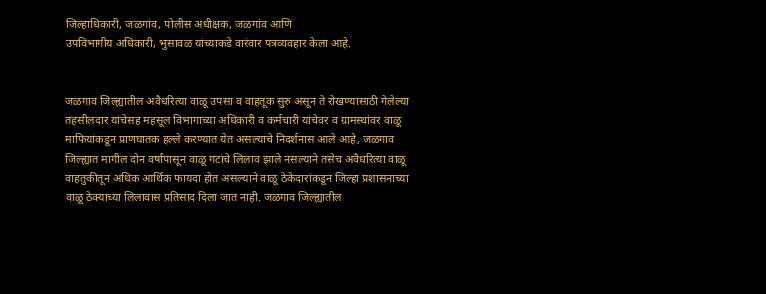जिल्हाधिकारी, जळगांव, पोलीस अधीक्षक, जळगांव आणि
उपविभागीय अधिकारी, भुसावळ यांच्याकडे वारंवार पत्रव्यवहार केला आहे.


जळगाव जिल्ह्यातील अवैधरित्या वाळू उपसा व वाहतूक सुरु असून ते रोखण्यासाठी गेलेल्या तहसीलदार यांचेसह महसूल विभागाच्या अधिकारी व कर्मचारी यांचेवर व ग्रामस्थांवर वाळू माफियांकडून प्राणघातक हल्ले करण्यात येत असल्याचे निदर्शनास आले आहे, जळगाव जिल्ह्यात मागील दोन वर्षांपासून वाळू गटांचे लिलाव झाले नसल्याने तसेच अवैधरित्या वाळू वाहतुकीतून अधिक आर्थिक फायदा होत असल्याने वाळू ठेकेदारांकडून जिल्हा प्रशासनाच्या वाळू ठेक्याच्या लिलावास प्रतिसाद दिला जात नाही. जळगाव जिल्ह्यातील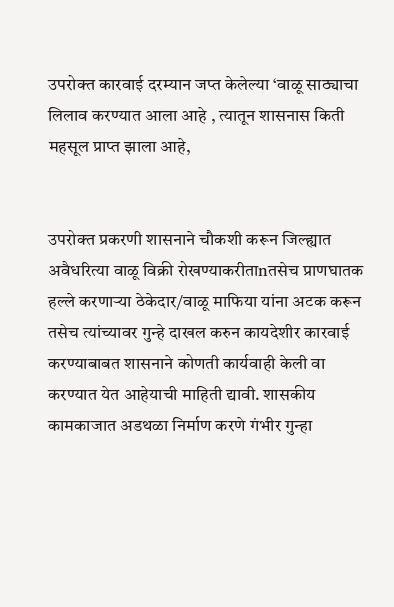उपरोक्त कारवाई दरम्यान जप्त केलेल्या ‘वाळू साठ्याचा लिलाव करण्यात आला आहे , त्यातून शासनास किती महसूल प्राप्त झाला आहे,


उपरोक्त प्रकरणी शासनाने चौकशी करून जिल्ह्यात अवैधरित्या वाळू विक्री रोखण्याकरीताnतसेच प्राणघातक हल्ले करणाऱ्या ठेकेदार/वाळू माफिया यांना अटक करून तसेच त्यांच्यावर गुन्हे दाखल करुन कायदेशीर कारवाई करण्याबाबत शासनाने कोणती कार्यवाही केली वा करण्यात येत आहेयाची माहिती द्यावी. शासकीय कामकाजात अडथळा निर्माण करणे गंभीर गुन्हा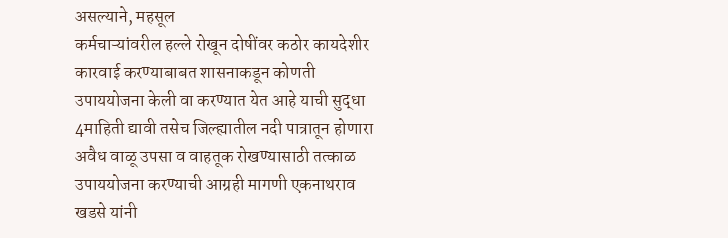असल्याने, महसूल
कर्मचाऱ्यांवरील हल्ले रोखून दोषींवर कठोर कायदेशीर कारवाई करण्याबाबत शासनाकडून कोणती उपाययोजना केली वा करण्यात येत आहे याची सुद्धा 4माहिती द्यावी तसेच जिल्ह्यातील नदी पात्रातून होणारा अवैध वाळू उपसा व वाहतूक रोखण्यासाठी तत्काळ उपाययोजना करण्याची आग्रही मागणी एकनाथराव खडसे यांनी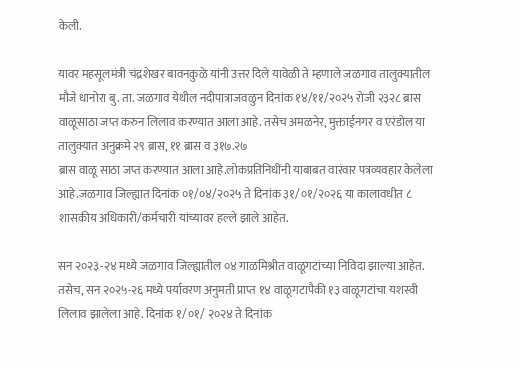केली.

यावर महसूलमंत्री चंद्रशेखर बावनकुळे यांनी उत्तर दिले यावेळी ते म्हणाले जळगाव तालुक्यातील मौजे धानोरा बु. ता. जळगाव येथील नदीपात्राजवळुन दिनांक १४/११/२०२५ रोजी २३२८ ब्रास वाळूसाठा जप्त करुन लिलाव करण्यात आला आहे. तसेच अमळनेर, मुक्ताईनगर व एरंडोल या तालुक्यात अनुक्रमे २९ ब्रास, ११ ब्रास व ३१७.२७
ब्रास वाळू साठा जप्त करण्यात आला आहे.लोकप्रतिनिधींनी याबाबत वारंवार पत्रव्यवहार केलेला आहे.जळगाव जिल्ह्यात दिनांक ०१/०४/२०२५ ते दिनांक ३१/०१/२०२६ या कालावधीत ८ शासकीय अधिकारी/कर्मचारी यांच्यावर हल्ले झाले आहेत.

सन २०२३-२४ मध्ये जळगाव जिल्ह्यातील ०४ गाळमिश्रीत वाळूगटांच्या निविदा झाल्या आहेत. तसेच, सन २०२५-२६ मध्ये पर्यावरण अनुमती प्राप्त १४ वाळूगटापैकी १३ वाळूगटांचा यशस्वी लिलाव झालेला आहे. दिनांक १/०१/ २०२४ ते दिनांक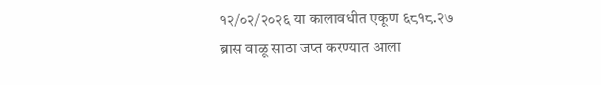१२/०२/२०२६ या कालावधीत एकूण ६८१८.२७ ब्रास वाळू साठा जप्त करण्यात आला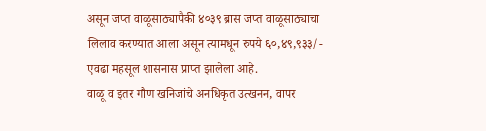असून जप्त वाळूसाठ्यापैकी ४०३९ ब्रास जप्त वाळूसाठ्याचा लिलाव करण्यात आला असून त्यामधून रुपये ६०,४९,९३३/- एवढा महसूल शासनास प्राप्त झालेला आहे.
वाळू व इतर गौण खनिजांचे अनधिकृत उत्खनन, वापर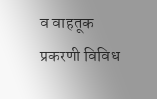व वाहतूक प्रकरणी विविध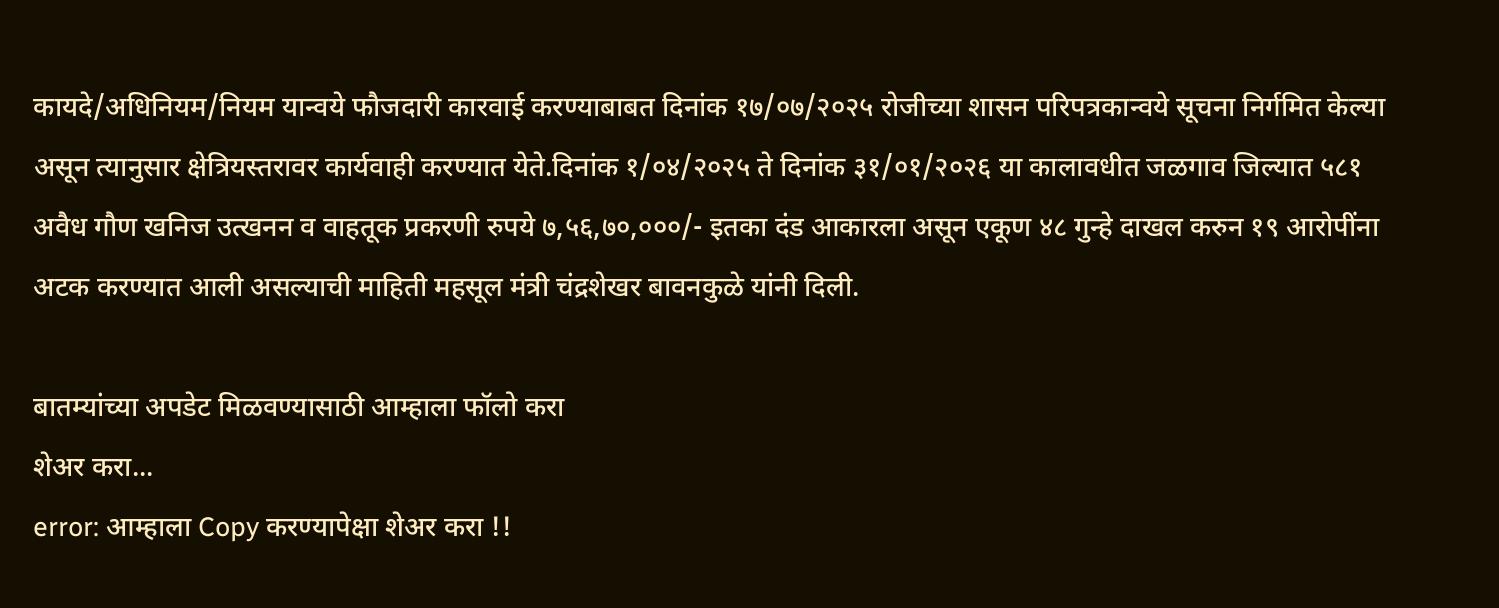कायदे/अधिनियम/नियम यान्वये फौजदारी कारवाई करण्याबाबत दिनांक १७/०७/२०२५ रोजीच्या शासन परिपत्रकान्वये सूचना निर्गमित केल्या असून त्यानुसार क्षेत्रियस्तरावर कार्यवाही करण्यात येते.दिनांक १/०४/२०२५ ते दिनांक ३१/०१/२०२६ या कालावधीत जळगाव जिल्यात ५८१ अवैध गौण खनिज उत्खनन व वाहतूक प्रकरणी रुपये ७,५६,७०,०००/- इतका दंड आकारला असून एकूण ४८ गुन्हे दाखल करुन १९ आरोपींना अटक करण्यात आली असल्याची माहिती महसूल मंत्री चंद्रशेखर बावनकुळे यांनी दिली.

बातम्यांच्या अपडेट मिळवण्यासाठी आम्हाला फॉलो करा
शेअर करा...
error: आम्हाला Copy करण्यापेक्षा शेअर करा !!